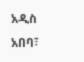አዲስ አበባ፣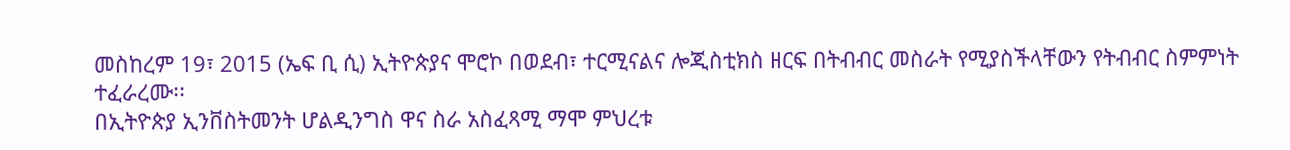መስከረም 19፣ 2015 (ኤፍ ቢ ሲ) ኢትዮጵያና ሞሮኮ በወደብ፣ ተርሚናልና ሎጂስቲክስ ዘርፍ በትብብር መስራት የሚያስችላቸውን የትብብር ስምምነት ተፈራረሙ፡፡
በኢትዮጵያ ኢንቨስትመንት ሆልዲንግስ ዋና ስራ አስፈጻሚ ማሞ ምህረቱ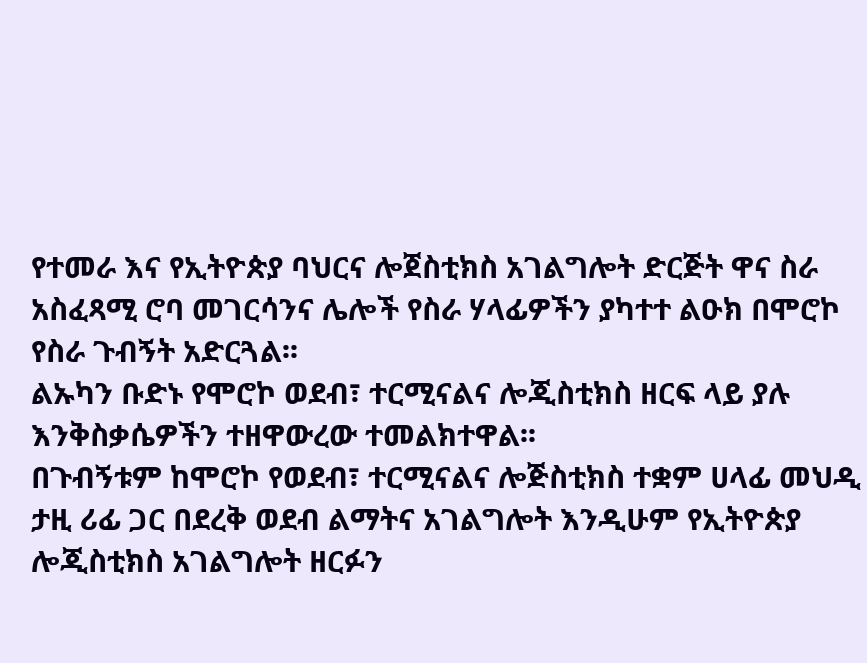የተመራ እና የኢትዮጵያ ባህርና ሎጀስቲክስ አገልግሎት ድርጅት ዋና ስራ አስፈጻሚ ሮባ መገርሳንና ሌሎች የስራ ሃላፊዎችን ያካተተ ልዑክ በሞሮኮ የስራ ጉብኝት አድርጓል፡፡
ልኡካን ቡድኑ የሞሮኮ ወደብ፣ ተርሚናልና ሎጂስቲክስ ዘርፍ ላይ ያሉ እንቅስቃሴዎችን ተዘዋውረው ተመልክተዋል፡፡
በጉብኝቱም ከሞሮኮ የወደብ፣ ተርሚናልና ሎጅስቲክስ ተቋም ሀላፊ መህዲ ታዚ ሪፊ ጋር በደረቅ ወደብ ልማትና አገልግሎት እንዲሁም የኢትዮጵያ ሎጂስቲክስ አገልግሎት ዘርፉን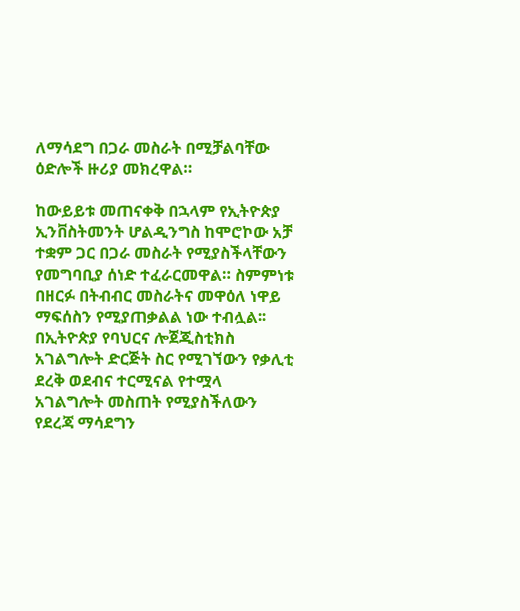ለማሳደግ በጋራ መስራት በሚቻልባቸው ዕድሎች ዙሪያ መክረዋል።

ከውይይቱ መጠናቀቅ በኋላም የኢትዮጵያ ኢንቨስትመንት ሆልዲንግስ ከሞሮኮው አቻ ተቋም ጋር በጋራ መስራት የሚያስችላቸውን የመግባቢያ ሰነድ ተፈራርመዋል። ስምምነቱ በዘርፉ በትብብር መስራትና መዋዕለ ነዋይ ማፍሰስን የሚያጠቃልል ነው ተብሏል፡፡
በኢትዮጵያ የባህርና ሎጀጂስቲክስ አገልግሎት ድርጅት ስር የሚገኘውን የቃሊቲ ደረቅ ወደብና ተርሚናል የተሟላ አገልግሎት መስጠት የሚያስችለውን የደረጃ ማሳደግን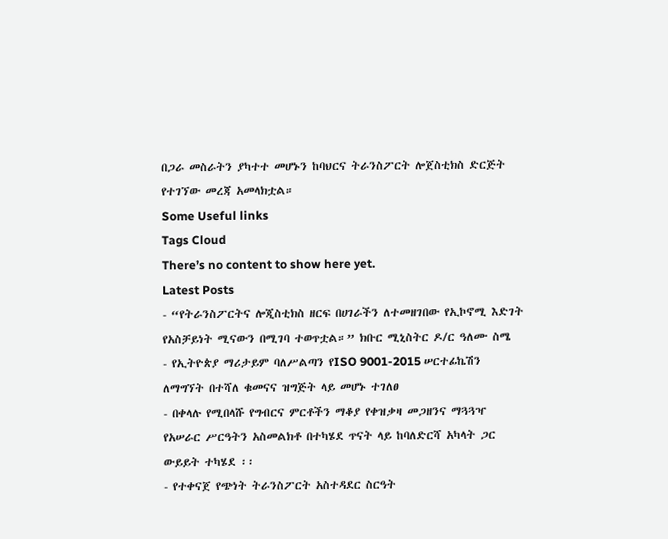በጋራ መስራትን ያካተተ መሆኑን ከባህርና ትራንስፖርት ሎጀስቲክስ ድርጅት የተገኘው መረጃ አመላክቷል።
Some Useful links
Tags Cloud
There’s no content to show here yet.
Latest Posts
- “የትራንስፖርትና ሎጂስቲክስ ዘርፍ በሀገራችን ለተመዘገበው የኢኮኖሚ እድገት የአስቻይነት ሚናውን በሚገባ ተወጥቷል።” ክቡር ሚኒስትር ዶ/ር ዓለሙ ስሜ
- የኢትዮጵያ ማሪታይም ባለሥልጣን የISO 9001-2015 ሠርተፊኬሽን ለማግኘት በተሻለ ቁመናና ዝግጅት ላይ መሆኑ ተገለፀ
- በቀላሉ የሚበላሹ የግብርና ምርቶችን ማቆያ የቀዝቃዛ መጋዘንና ማጓጓዣ የአሠራር ሥርዓትን አስመልክቶ በተካሄደ ጥናት ላይ ከባለድርሻ አካላት ጋር ውይይት ተካሄደ ፡፡
- የተቀናጀ የጭነት ትራንስፖርት አስተዳደር ስርዓት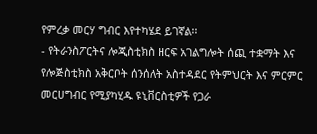የምረቃ መርሃ ግብር እየተካሄደ ይገኛል፡፡
- የትራንስፖርትና ሎጂስቲክስ ዘርፍ አገልግሎት ሰጪ ተቋማት እና የሎጅስቲክስ አቅርቦት ሰንሰለት አስተዳደር የትምህርት እና ምርምር መርሀግብር የሚያካሂዱ ዩኒቨርስቲዎች የጋራ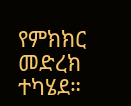የምክክር መድረክ ተካሄደ።